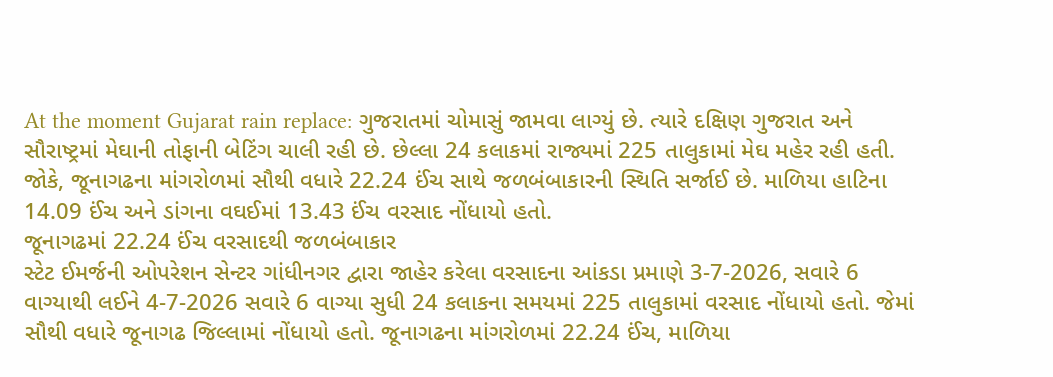At the moment Gujarat rain replace: ગુજરાતમાં ચોમાસું જામવા લાગ્યું છે. ત્યારે દક્ષિણ ગુજરાત અને સૌરાષ્ટ્રમાં મેઘાની તોફાની બેટિંગ ચાલી રહી છે. છેલ્લા 24 કલાકમાં રાજ્યમાં 225 તાલુકામાં મેઘ મહેર રહી હતી. જોકે, જૂનાગઢના માંગરોળમાં સૌથી વધારે 22.24 ઈંચ સાથે જળબંબાકારની સ્થિતિ સર્જાઈ છે. માળિયા હાટિના 14.09 ઈંચ અને ડાંગના વઘઈમાં 13.43 ઈંચ વરસાદ નોંધાયો હતો.
જૂનાગઢમાં 22.24 ઈંચ વરસાદથી જળબંબાકાર
સ્ટેટ ઈમર્જની ઓપરેશન સેન્ટર ગાંધીનગર દ્વારા જાહેર કરેલા વરસાદના આંકડા પ્રમાણે 3-7-2026, સવારે 6 વાગ્યાથી લઈને 4-7-2026 સવારે 6 વાગ્યા સુધી 24 કલાકના સમયમાં 225 તાલુકામાં વરસાદ નોંધાયો હતો. જેમાં સૌથી વધારે જૂનાગઢ જિલ્લામાં નોંધાયો હતો. જૂનાગઢના માંગરોળમાં 22.24 ઈંચ, માળિયા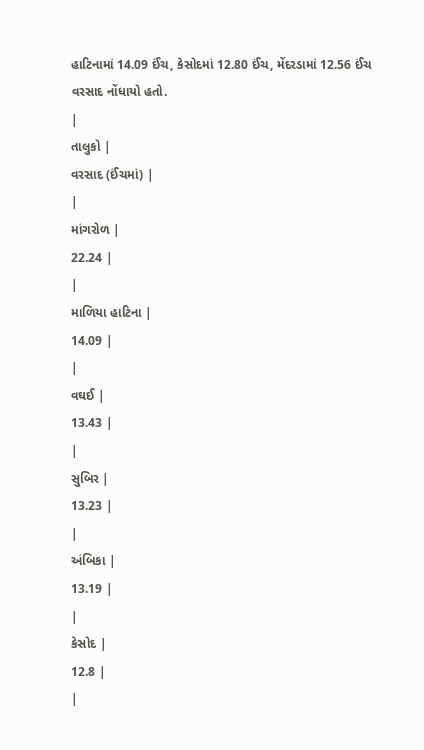હાટિનામાં 14.09 ઈંચ, કેસોદમાં 12.80 ઈંચ, મેંદરડામાં 12.56 ઈંચ વરસાદ નોંધાયો હતો.
|
તાલુકો |
વરસાદ (ઈંચમાં) |
|
માંગરોળ |
22.24 |
|
માળિયા હાટિના |
14.09 |
|
વઘઈ |
13.43 |
|
સુબિર |
13.23 |
|
અંબિકા |
13.19 |
|
કેસોદ |
12.8 |
|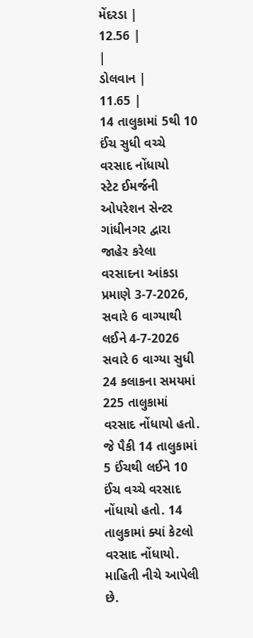મેંદરડા |
12.56 |
|
ડોલવાન |
11.65 |
14 તાલુકામાં 5થી 10 ઈંચ સુધી વચ્ચે વરસાદ નોંધાયો
સ્ટેટ ઈમર્જની ઓપરેશન સેન્ટર ગાંધીનગર દ્વારા જાહેર કરેલા વરસાદના આંકડા પ્રમાણે 3-7-2026, સવારે 6 વાગ્યાથી લઈને 4-7-2026 સવારે 6 વાગ્યા સુધી 24 કલાકના સમયમાં 225 તાલુકામાં વરસાદ નોંધાયો હતો. જે પૈકી 14 તાલુકામાં 5 ઈંચથી લઈને 10 ઈંચ વચ્ચે વરસાદ નોંધાયો હતો. 14 તાલુકામાં ક્યાં કેટલો વરસાદ નોંધાયો. માહિતી નીચે આપેલી છે.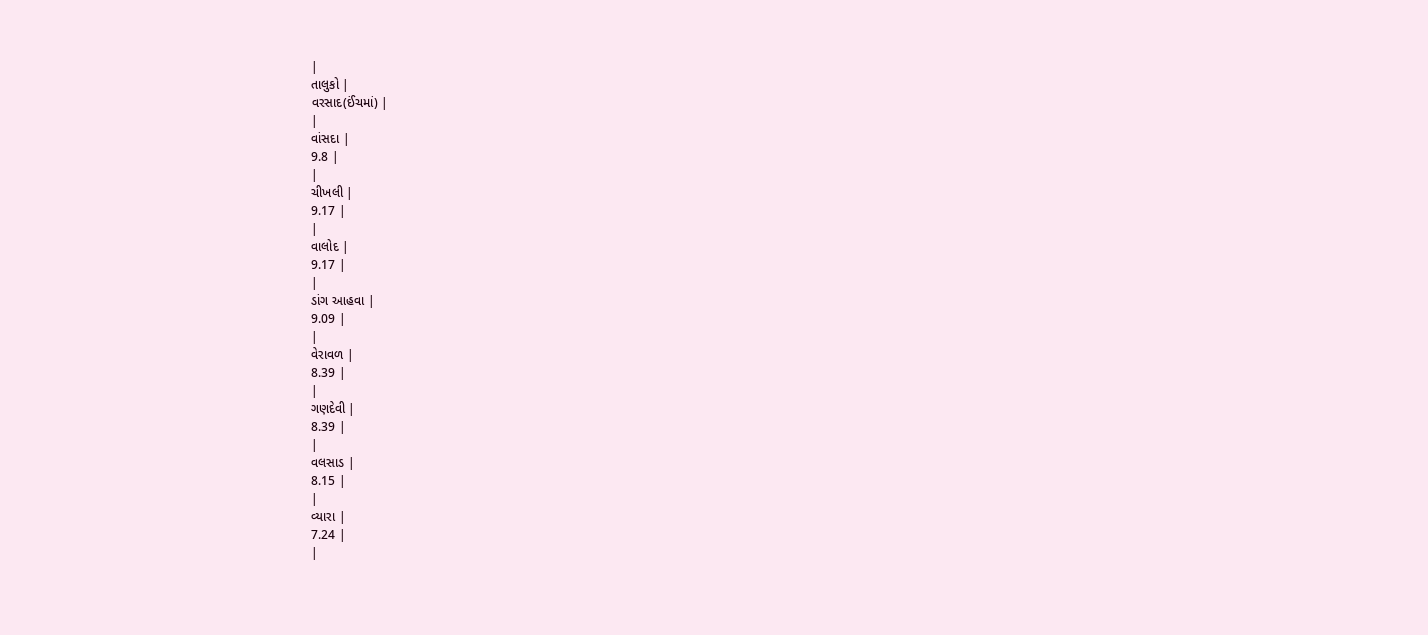|
તાલુકો |
વરસાદ(ઈંચમાં) |
|
વાંસદા |
9.8 |
|
ચીખલી |
9.17 |
|
વાલોદ |
9.17 |
|
ડાંગ આહવા |
9.09 |
|
વેરાવળ |
8.39 |
|
ગણદેવી |
8.39 |
|
વલસાડ |
8.15 |
|
વ્યારા |
7.24 |
|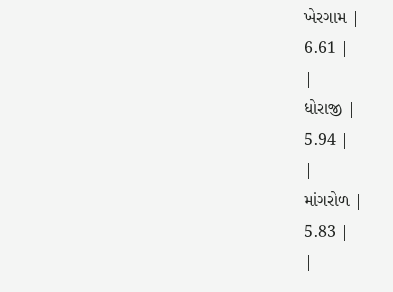ખેરગામ |
6.61 |
|
ધોરાજી |
5.94 |
|
માંગરોળ |
5.83 |
|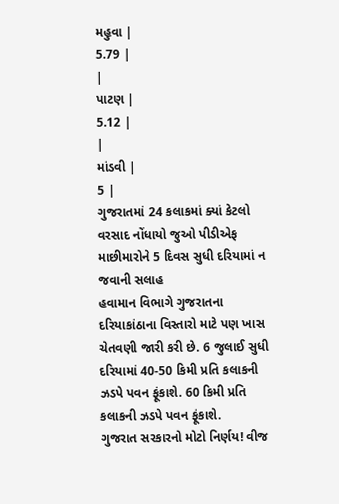મહુવા |
5.79 |
|
પાટણ |
5.12 |
|
માંડવી |
5 |
ગુજરાતમાં 24 કલાકમાં ક્યાં કેટલો વરસાદ નોંધાયો જુઓ પીડીએફ
માછીમારોને 5 દિવસ સુધી દરિયામાં ન જવાની સલાહ
હવામાન વિભાગે ગુજરાતના દરિયાકાંઠાના વિસ્તારો માટે પણ ખાસ ચેતવણી જારી કરી છે. 6 જુલાઈ સુધી દરિયામાં 40-50 કિમી પ્રતિ કલાકની ઝડપે પવન ફૂંકાશે. 60 કિમી પ્રતિ કલાકની ઝડપે પવન ફૂંકાશે.
ગુજરાત સરકારનો મોટો નિર્ણય! વીજ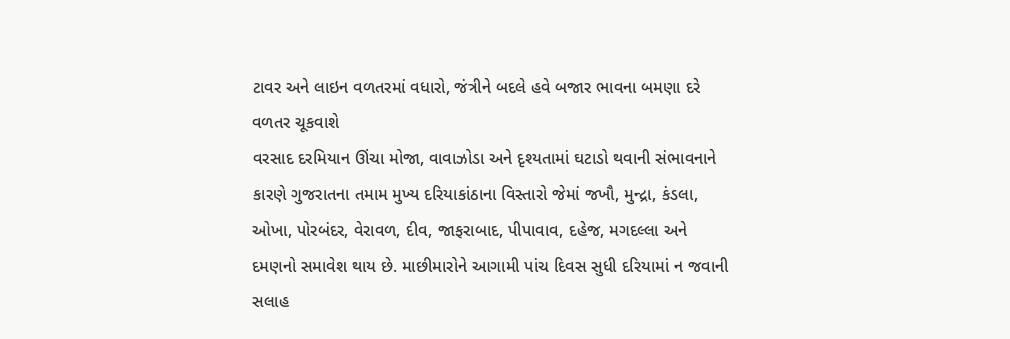ટાવર અને લાઇન વળતરમાં વધારો, જંત્રીને બદલે હવે બજાર ભાવના બમણા દરે વળતર ચૂકવાશે
વરસાદ દરમિયાન ઊંચા મોજા, વાવાઝોડા અને દૃશ્યતામાં ઘટાડો થવાની સંભાવનાને કારણે ગુજરાતના તમામ મુખ્ય દરિયાકાંઠાના વિસ્તારો જેમાં જખૌ, મુન્દ્રા, કંડલા, ઓખા, પોરબંદર, વેરાવળ, દીવ, જાફરાબાદ, પીપાવાવ, દહેજ, મગદલ્લા અને દમણનો સમાવેશ થાય છે. માછીમારોને આગામી પાંચ દિવસ સુધી દરિયામાં ન જવાની સલાહ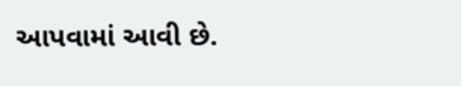આપવામાં આવી છે.